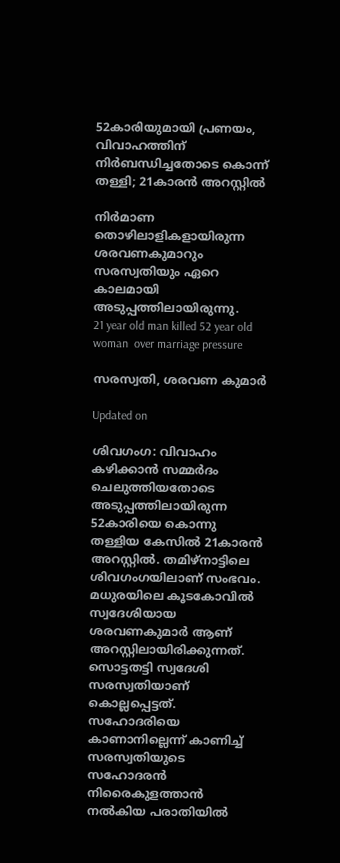52കാരിയുമായി പ്രണയം, വിവാഹത്തിന് നിർബന്ധിച്ചതോടെ കൊന്ന് തള്ളി; 21കാരൻ അറസ്റ്റിൽ

നിർമാണ തൊഴിലാളികളായിരുന്ന ശരവണകുമാറും സരസ്വതിയും ഏറെ കാലമായി അടുപ്പത്തിലായിരുന്നു.
21 year old man killed 52 year old woman  over marriage pressure

സരസ്വതി, ശരവണ കുമാർ

Updated on

ശിവഗംഗ: വിവാഹം കഴിക്കാൻ സമ്മർദം ചെലുത്തിയതോടെ അടുപ്പത്തിലായിരുന്ന 52കാരിയെ കൊന്നു തള്ളിയ കേസിൽ 21കാരൻ അറസ്റ്റിൽ. തമിഴ്നാട്ടിലെ ശിവഗംഗയിലാണ് സംഭവം. മധുരയിലെ കൂടകോവിൽ സ്വദേശിയായ ശരവണകുമാർ ആണ് അറസ്റ്റിലായിരിക്കുന്നത്. സൊട്ടതട്ടി സ്വദേശി സരസ്വതിയാണ് കൊല്ലപ്പെട്ടത്. സഹോദരിയെ കാണാനില്ലെന്ന് കാണിച്ച് സരസ്വതിയുടെ സഹോദരൻ നിരൈകുളത്താൻ നൽകിയ പരാതിയിൽ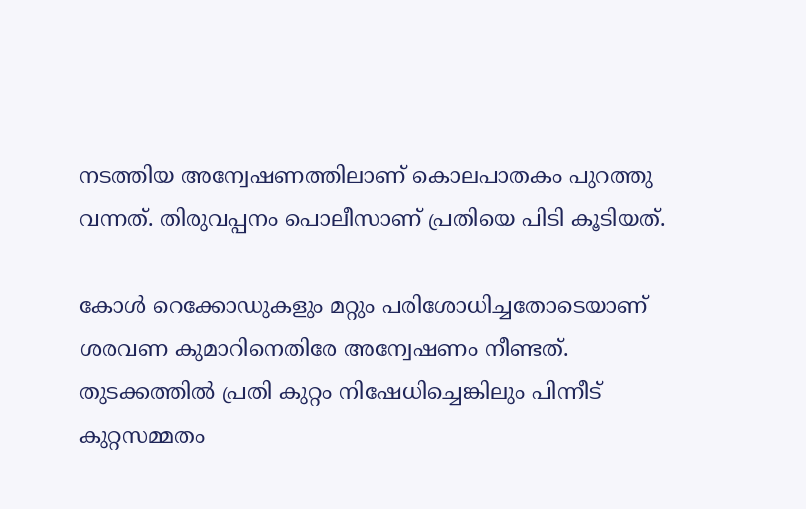നടത്തിയ അന്വേഷണത്തിലാണ് കൊലപാതകം പുറത്തു വന്നത്. തിരുവപ്പനം പൊലീസാണ് പ്രതിയെ പിടി കൂടിയത്.

കോൾ റെക്കോഡുകളും മറ്റും പരിശോധിച്ചതോടെയാണ് ശരവണ കുമാറിനെതിരേ അന്വേഷണം നീണ്ടത്. തുടക്കത്തിൽ പ്രതി കുറ്റം നിഷേധിച്ചെങ്കിലും പിന്നീട് കുറ്റസമ്മതം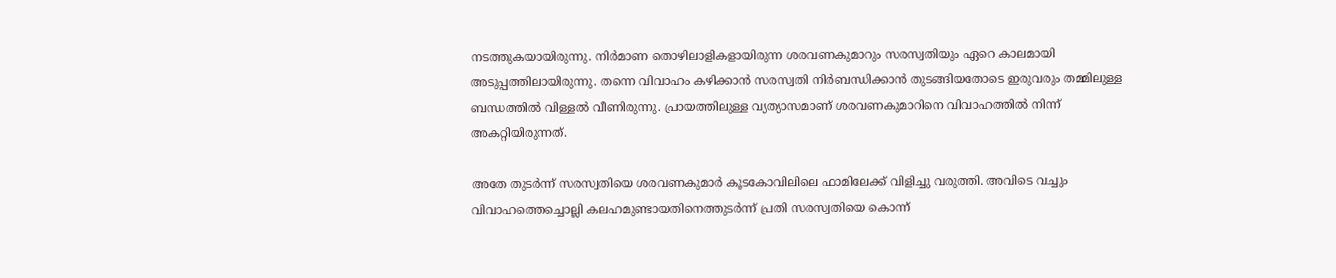നടത്തുകയായിരുന്നു. നിർമാണ തൊഴിലാളികളായിരുന്ന ശരവണകുമാറും സരസ്വതിയും ഏറെ കാലമായി അടുപ്പത്തിലായിരുന്നു. തന്നെ വിവാഹം കഴിക്കാൻ സരസ്വതി നിർബന്ധിക്കാൻ തുടങ്ങിയതോടെ ഇരുവരും തമ്മിലുള്ള ബന്ധത്തിൽ വിള്ളൽ വീണിരുന്നു. പ്രായത്തിലുള്ള വ്യത്യാസമാണ് ശരവണകുമാറിനെ വിവാഹത്തിൽ നിന്ന് അകറ്റിയിരുന്നത്.

അതേ തുടർന്ന് സരസ്വതിയെ ശരവണകുമാർ കൂടകോവിലിലെ ഫാമിലേക്ക് വിളിച്ചു വരുത്തി. അവിടെ വച്ചും വിവാഹത്തെച്ചൊല്ലി കലഹമുണ്ടായതിനെത്തുടർന്ന് പ്രതി സരസ്വതിയെ കൊന്ന്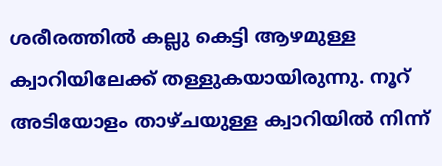ശരീരത്തിൽ കല്ലു കെട്ടി ആഴമുള്ള ക്വാറിയിലേക്ക് തള്ളുകയായിരുന്നു. നൂറ് അടിയോളം താഴ്ചയുള്ള ക്വാറിയിൽ നിന്ന്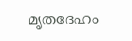മൃതദേഹം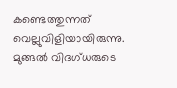കണ്ടെത്തുന്നത് വെല്ലുവിളിയായിരുന്നു. മുങ്ങൽ വിദഗ്ധരുടെ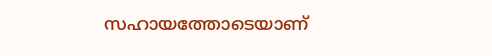സഹായത്തോടെയാണ്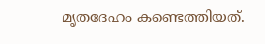മൃതദേഹം കണ്ടെത്തിയത്.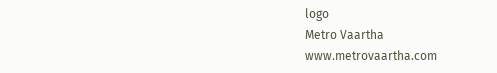logo
Metro Vaartha
www.metrovaartha.com